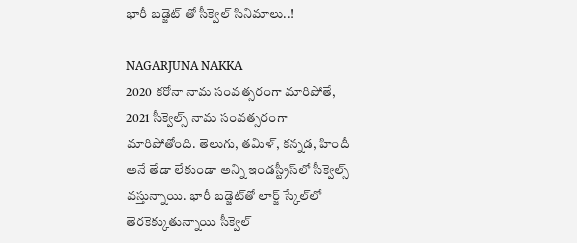భారీ బడ్జెట్ తో సీక్వెల్ సినిమాలు..!

NAGARJUNA NAKKA
2020 కరోనా నామ సంవత్సరంగా మారిపోతే, 2021 సీక్వెల్స్‌ నామ సంవత్సరంగా మారిపోతోంది. తెలుగు, తమిళ్, కన్నడ, హిందీ అనే తేడా లేకుండా అన్ని ఇండస్ట్రీస్‌లో సీక్వెల్స్‌ వస్తున్నాయి. భారీ బడ్జెట్‌తో లార్జ్‌ స్కేల్‌లో తెరకెక్కుతున్నాయి సీక్వెల్‌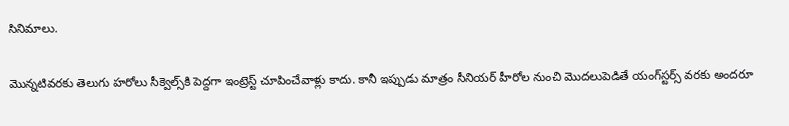సినిమాలు.

మొన్నటివరకు తెలుగు హరోలు సీక్వెల్స్‌కి పెద్దగా ఇంట్రెస్ట్‌ చూపించేవాళ్లు కాదు. కానీ ఇప్పుడు మాత్రం సీనియర్ హీరోల నుంచి మొదలుపెడితే యంగ్‌స్టర్స్‌ వరకు అందరూ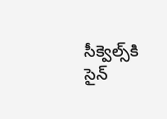సీక్వెల్స్‌కి సైన్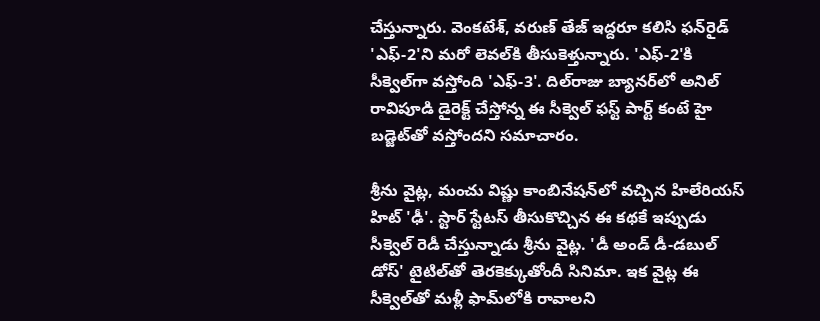చేస్తున్నారు. వెంకటేశ్, వరుణ్ తేజ్ ఇద్దరూ కలిసి ఫన్‌రైడ్‌ 'ఎఫ్-2'ని మరో లెవల్‌కి తీసుకెళ్తున్నారు. 'ఎఫ్-2'కి సీక్వెల్‌గా వస్తోంది 'ఎఫ్‌-3'. దిల్‌రాజు బ్యానర్‌లో అనిల్‌ రావిపూడి డైరెక్ట్‌ చేస్తోన్న ఈ సీక్వెల్‌ ఫస్ట్‌ పార్ట్‌ కంటే హై బడ్జెట్‌తో వస్తోందని సమాచారం.

శ్రీను వైట్ల, మంచు విష్ణు కాంబినేషన్‌లో వచ్చిన హిలేరియస్ హిట్ 'ఢీ'. స్టార్‌ స్టేటస్‌ తీసుకొచ్చిన ఈ కథకే ఇప్పుడు సీక్వెల్‌ రెడీ చేస్తున్నాడు శ్రీను వైట్ల. 'డీ అండ్ డీ-డబుల్‌ డోస్' టైటిల్‌తో తెరకెక్కుతోందీ సినిమా. ఇక వైట్ల ఈ సీక్వెల్‌తో మళ్లీ ఫామ్‌లోకి రావాలని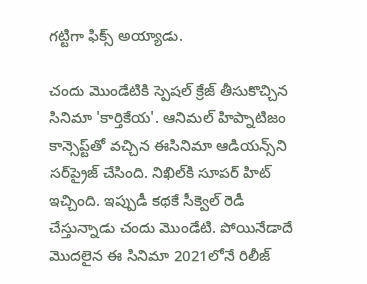గట్టిగా ఫిక్స్ అయ్యాడు.

చందు మొండేటికి స్పెషల్‌ క్రేజ్ తీసుకొచ్చిన సినిమా 'కార్తికేయ'. ఆనిమల్ హిప్నాటిజం కాన్సెప్ట్‌తో వచ్చిన ఈసినిమా ఆడియన్స్‌ని సర్‌ప్రైజ్‌ చేసింది. నిఖిల్‌కి సూపర్‌ హిట్‌ ఇచ్చింది. ఇప్పుడీ కథకే సీక్వెల్‌ రెడీ చేస్తున్నాడు చందు మొండేటి. పోయినేడాదే మొదలైన ఈ సినిమా 2021లోనే రిలీజ్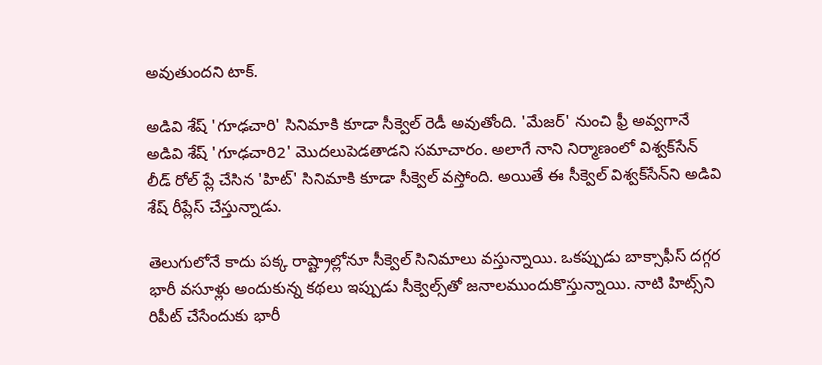అవుతుందని టాక్.

అడివి శేష్ 'గూఢచారి' సినిమాకి కూడా సీక్వెల్‌ రెడీ అవుతోంది. 'మేజర్' నుంచి ఫ్రీ అవ్వగానే అడివి శేష్ 'గూఢచారి2' మొదలుపెడతాడని సమాచారం. అలాగే నాని నిర్మాణంలో విశ్వక్‌సేన్‌ లీడ్‌ రోల్ ప్లే చేసిన 'హిట్' సినిమాకి కూడా సీక్వెల్ వస్తోంది. అయితే ఈ సీక్వెల్‌ విశ్వక్‌సేన్‌ని అడివి శేష్ రీప్లేస్ చేస్తున్నాడు.

తెలుగులోనే కాదు పక్క రాష్ట్రాల్లోనూ సీక్వెల్‌ సినిమాలు వస్తున్నాయి. ఒకప్పుడు బాక్సాఫీస్‌ దగ్గర భారీ వసూళ్లు అందుకున్న కథలు ఇప్పుడు సీక్వెల్స్‌తో జనాలముందుకొస్తున్నాయి. నాటి హిట్స్‌ని రిపీట్‌ చేసేందుకు భారీ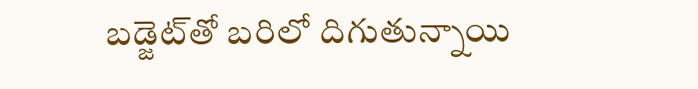బడ్జెట్‌తో బరిలో దిగుతున్నాయి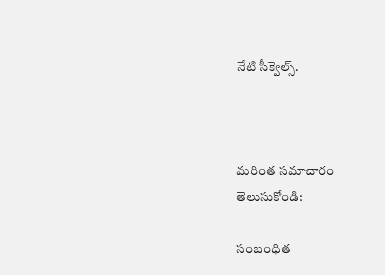నేటి సీక్వెల్స్.



మరింత సమాచారం తెలుసుకోండి:

సంబంధిత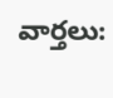వార్తలు: